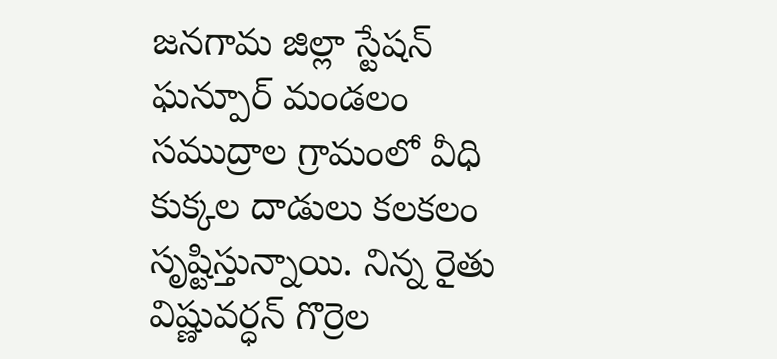జనగామ జిల్లా స్టేషన్ ఘన్పూర్ మండలం సముద్రాల గ్రామంలో వీధి కుక్కల దాడులు కలకలం సృష్టిస్తున్నాయి. నిన్న రైతు విష్ణువర్ధన్ గొర్రెల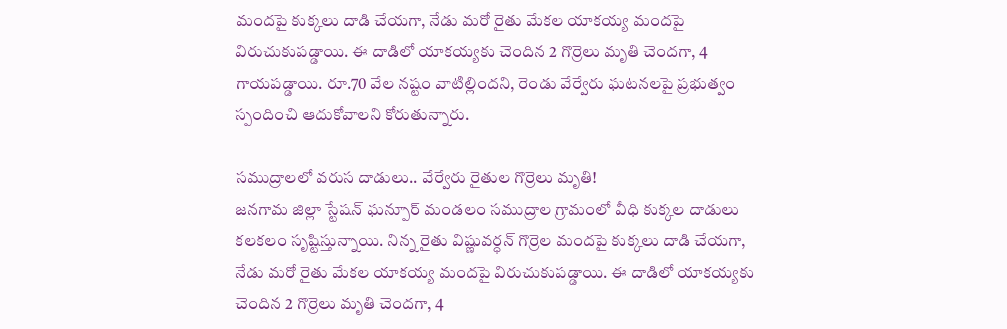మందపై కుక్కలు దాడి చేయగా, నేడు మరో రైతు మేకల యాకయ్య మందపై విరుచుకుపడ్డాయి. ఈ దాడిలో యాకయ్యకు చెందిన 2 గొర్రెలు మృతి చెందగా, 4 గాయపడ్డాయి. రూ.70 వేల నష్టం వాటిల్లిందని, రెండు వేర్వేరు ఘటనలపై ప్రభుత్వం స్పందించి ఆదుకోవాలని కోరుతున్నారు.

సముద్రాలలో వరుస దాడులు.. వేర్వేరు రైతుల గొర్రెలు మృతి!
జనగామ జిల్లా స్టేషన్ ఘన్పూర్ మండలం సముద్రాల గ్రామంలో వీధి కుక్కల దాడులు కలకలం సృష్టిస్తున్నాయి. నిన్న రైతు విష్ణువర్ధన్ గొర్రెల మందపై కుక్కలు దాడి చేయగా, నేడు మరో రైతు మేకల యాకయ్య మందపై విరుచుకుపడ్డాయి. ఈ దాడిలో యాకయ్యకు చెందిన 2 గొర్రెలు మృతి చెందగా, 4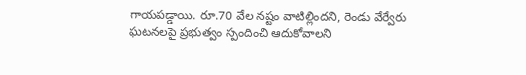గాయపడ్డాయి. రూ.70 వేల నష్టం వాటిల్లిందని, రెండు వేర్వేరు ఘటనలపై ప్రభుత్వం స్పందించి ఆదుకోవాలని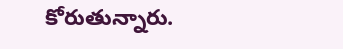కోరుతున్నారు.